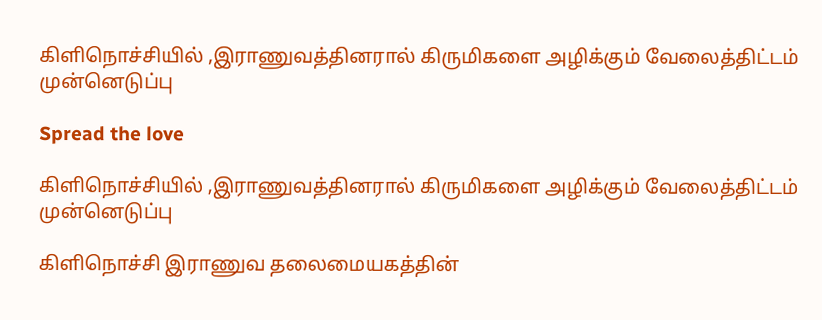கிளிநொச்சியில் ,இராணுவத்தினரால் கிருமிகளை அழிக்கும் வேலைத்திட்டம் முன்னெடுப்பு

Spread the love

கிளிநொச்சியில் ,இராணுவத்தினரால் கிருமிகளை அழிக்கும் வேலைத்திட்டம் முன்னெடுப்பு

கிளிநொச்சி இராணுவ தலைமையகத்தின்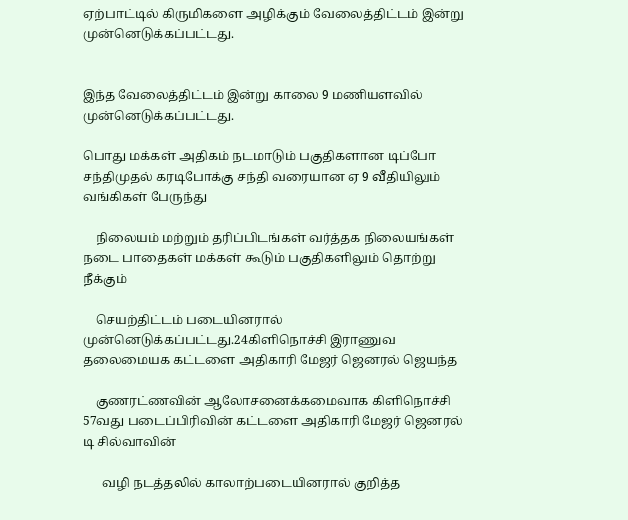ஏற்பாட்டில் கிருமிகளை அழிக்கும் வேலைத்திட்டம் இன்று முன்னெடுக்கப்பட்டது.


இந்த வேலைத்திட்டம் இன்று காலை 9 மணியளவில் முன்னெடுக்கப்பட்டது.

பொது மக்கள் அதிகம் நடமாடும் பகுதிகளான டிப்போ சந்திமுதல் கரடிபோக்கு சந்தி வரையான ஏ 9 வீதியிலும் வங்கிகள் பேருந்து

    நிலையம் மற்றும் தரிப்பிடங்கள் வர்த்தக நிலையங்கள் நடை பாதைகள் மக்கள் கூடும் பகுதிகளிலும் தொற்று நீக்கும்

    செயற்திட்டம் படையினரால் முன்னெடுக்கப்பட்டது.24கிளிநொச்சி இராணுவ தலைமையக கட்டளை அதிகாரி மேஜர் ஜெனரல் ஜெயந்த

    குணரட்ணவின் ஆலோசனைக்கமைவாக கிளிநொச்சி 57வது படைப்பிரிவின் கட்டளை அதிகாரி மேஜர் ஜெனரல் டி சில்வாவின்

      வழி நடத்தலில் காலாற்படையினரால் குறித்த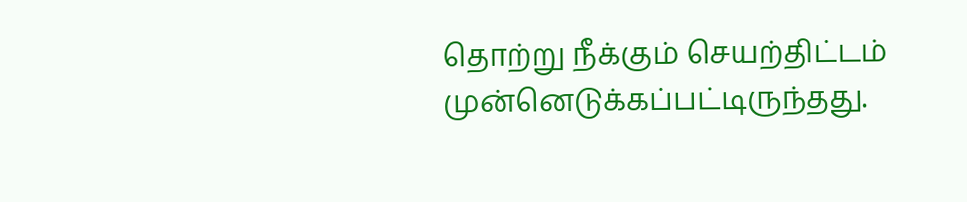தொற்று நீக்கும் செயற்திட்டம் முன்னெடுக்கப்பட்டிருந்தது.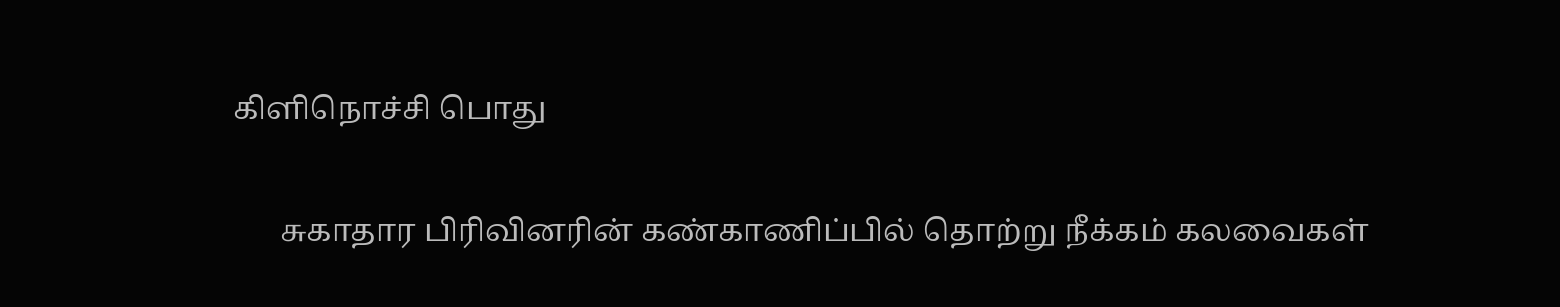கிளிநொச்சி பொது

      சுகாதார பிரிவினரின் கண்காணிப்பில் தொற்று நீக்கம் கலவைகள்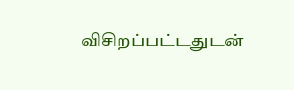விசிறப்பட்டதுடன்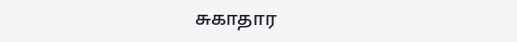சுகாதார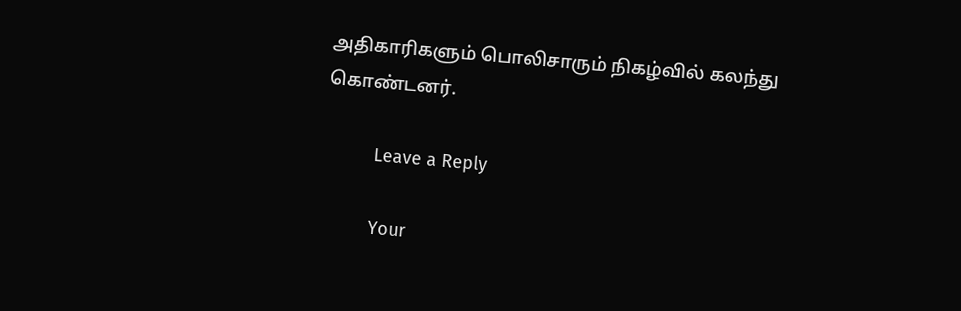அதிகாரிகளும் பொலிசாரும் நிகழ்வில் கலந்து கொண்டனர்.

          Leave a Reply

          Your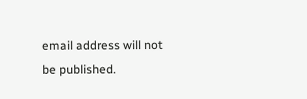email address will not be published.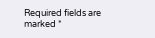Required fields are marked *